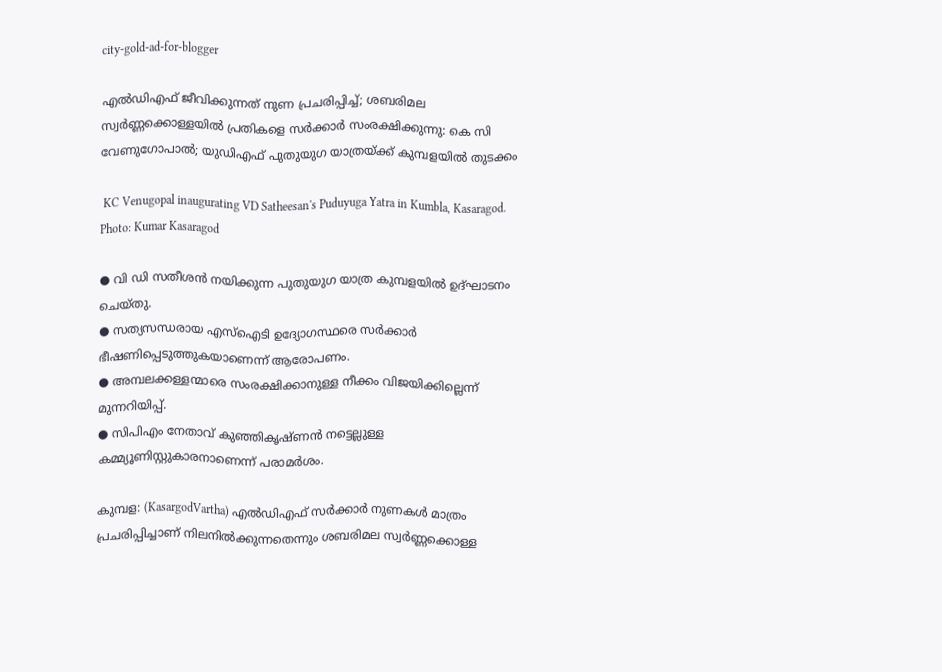city-gold-ad-for-blogger

എൽഡിഎഫ് ജീവിക്കുന്നത് നുണ പ്രചരിപ്പിച്ച്; ശബരിമല സ്വർണ്ണക്കൊള്ളയിൽ പ്രതികളെ സർക്കാർ സംരക്ഷിക്കുന്നു: കെ സി വേണുഗോപാൽ; യുഡിഎഫ് പുതുയുഗ യാത്രയ്ക്ക് കുമ്പളയിൽ തുടക്കം

 KC Venugopal inaugurating VD Satheesan's Puduyuga Yatra in Kumbla, Kasaragod.
Photo: Kumar Kasaragod

● വി ഡി സതീശൻ നയിക്കുന്ന പുതുയുഗ യാത്ര കുമ്പളയിൽ ഉദ്ഘാടനം ചെയ്തു.
● സത്യസന്ധരായ എസ്‌ഐടി ഉദ്യോഗസ്ഥരെ സർക്കാർ ഭീഷണിപ്പെടുത്തുകയാണെന്ന് ആരോപണം.
● അമ്പലക്കള്ളന്മാരെ സംരക്ഷിക്കാനുള്ള നീക്കം വിജയിക്കില്ലെന്ന് മുന്നറിയിപ്പ്.
● സിപിഎം നേതാവ് കുഞ്ഞികൃഷ്ണൻ നട്ടെല്ലുള്ള കമ്മ്യൂണിസ്റ്റുകാരനാണെന്ന് പരാമർശം.

കുമ്പള: (KasargodVartha) എൽഡിഎഫ് സർക്കാർ നുണകൾ മാത്രം പ്രചരിപ്പിച്ചാണ് നിലനിൽക്കുന്നതെന്നും ശബരിമല സ്വർണ്ണക്കൊള്ള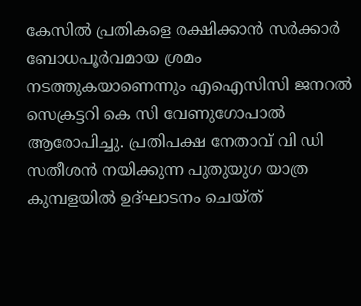കേസിൽ പ്രതികളെ രക്ഷിക്കാൻ സർക്കാർ ബോധപൂർവമായ ശ്രമം നടത്തുകയാണെന്നും എഐസിസി ജനറൽ സെക്രട്ടറി കെ സി വേണുഗോപാൽ ആരോപിച്ചു. പ്രതിപക്ഷ നേതാവ് വി ഡി സതീശൻ നയിക്കുന്ന പുതുയുഗ യാത്ര കുമ്പളയിൽ ഉദ്ഘാടനം ചെയ്ത്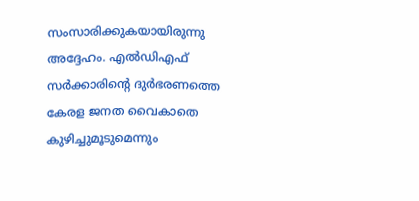സംസാരിക്കുകയായിരുന്നു അദ്ദേഹം. എൽഡിഎഫ് സർക്കാരിന്റെ ദുർഭരണത്തെ കേരള ജനത വൈകാതെ കുഴിച്ചുമൂടുമെന്നും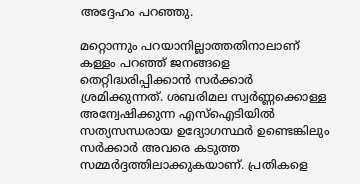അദ്ദേഹം പറഞ്ഞു.

മറ്റൊന്നും പറയാനില്ലാത്തതിനാലാണ് കള്ളം പറഞ്ഞ് ജനങ്ങളെ തെറ്റിദ്ധരിപ്പിക്കാൻ സർക്കാർ ശ്രമിക്കുന്നത്. ശബരിമല സ്വർണ്ണക്കൊള്ള അന്വേഷിക്കുന്ന എസ്‌ഐടിയിൽ സത്യസന്ധരായ ഉദ്യോഗസ്ഥർ ഉണ്ടെങ്കിലും സർക്കാർ അവരെ കടുത്ത സമ്മർദ്ദത്തിലാക്കുകയാണ്. പ്രതികളെ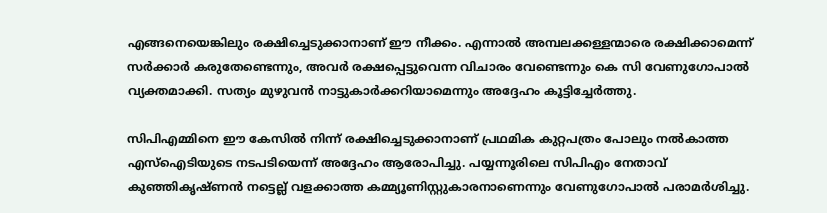എങ്ങനെയെങ്കിലും രക്ഷിച്ചെടുക്കാനാണ് ഈ നീക്കം. എന്നാൽ അമ്പലക്കള്ളന്മാരെ രക്ഷിക്കാമെന്ന് സർക്കാർ കരുതേണ്ടെന്നും, അവർ രക്ഷപ്പെട്ടുവെന്ന വിചാരം വേണ്ടെന്നും കെ സി വേണുഗോപാൽ വ്യക്തമാക്കി. സത്യം മുഴുവൻ നാട്ടുകാർക്കറിയാമെന്നും അദ്ദേഹം കൂട്ടിച്ചേർത്തു.

സിപിഎമ്മിനെ ഈ കേസിൽ നിന്ന് രക്ഷിച്ചെടുക്കാനാണ് പ്രഥമിക കുറ്റപത്രം പോലും നൽകാത്ത എസ്‌ഐടിയുടെ നടപടിയെന്ന് അദ്ദേഹം ആരോപിച്ചു. പയ്യന്നൂരിലെ സിപിഎം നേതാവ് കുഞ്ഞികൃഷ്ണൻ നട്ടെല്ല് വളക്കാത്ത കമ്മ്യൂണിസ്റ്റുകാരനാണെന്നും വേണുഗോപാൽ പരാമർശിച്ചു.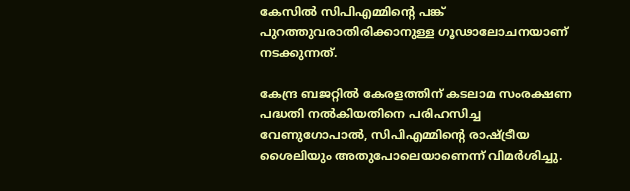കേസിൽ സിപിഎമ്മിന്റെ പങ്ക് പുറത്തുവരാതിരിക്കാനുള്ള ഗൂഢാലോചനയാണ് നടക്കുന്നത്.

കേന്ദ്ര ബജറ്റിൽ കേരളത്തിന് കടലാമ സംരക്ഷണ പദ്ധതി നൽകിയതിനെ പരിഹസിച്ച വേണുഗോപാൽ, സിപിഎമ്മിന്റെ രാഷ്ട്രീയ ശൈലിയും അതുപോലെയാണെന്ന് വിമർശിച്ചു.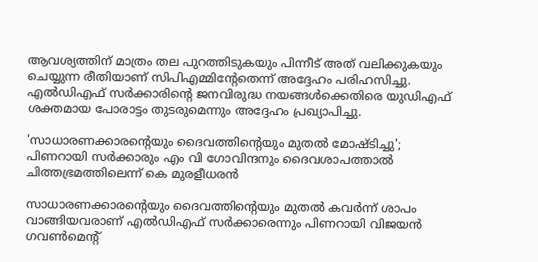ആവശ്യത്തിന് മാത്രം തല പുറത്തിടുകയും പിന്നീട് അത് വലിക്കുകയും ചെയ്യുന്ന രീതിയാണ് സിപിഎമ്മിന്റേതെന്ന് അദ്ദേഹം പരിഹസിച്ചു. എൽഡിഎഫ് സർക്കാരിന്റെ ജനവിരുദ്ധ നയങ്ങൾക്കെതിരെ യുഡിഎഫ് ശക്തമായ പോരാട്ടം തുടരുമെന്നും അദ്ദേഹം പ്രഖ്യാപിച്ചു.

'സാധാരണക്കാരന്റെയും ദൈവത്തിന്റെയും മുതൽ മോഷ്ടിച്ചു'; പിണറായി സർക്കാരും എം വി ഗോവിന്ദനും ദൈവശാപത്താൽ ചിത്തഭ്രമത്തിലെന്ന് കെ മുരളീധരൻ

സാധാരണക്കാരന്റെയും ദൈവത്തിന്റെയും മുതൽ കവർന്ന് ശാപം വാങ്ങിയവരാണ് എൽഡിഎഫ് സർക്കാരെന്നും പിണറായി വിജയൻ ഗവൺമെന്റ്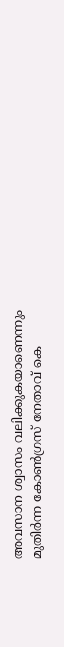അവസാന ശ്വാസം വലിക്കുകയാണെന്നും മുതിർന്ന കോൺഗ്രസ് നേതാവ് കെ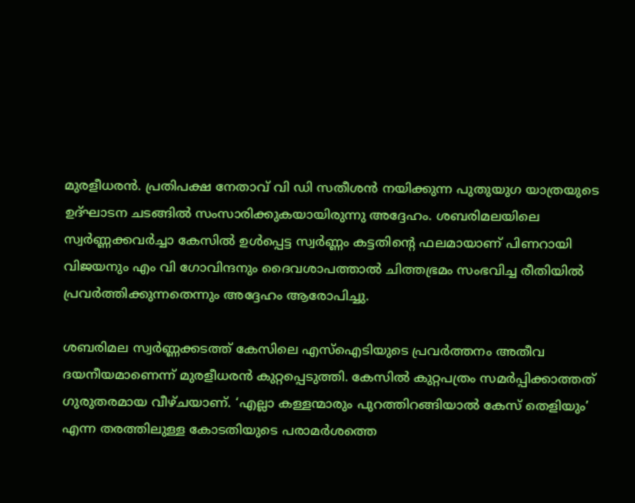മുരളീധരൻ. പ്രതിപക്ഷ നേതാവ് വി ഡി സതീശൻ നയിക്കുന്ന പുതുയുഗ യാത്രയുടെ ഉദ്ഘാടന ചടങ്ങിൽ സംസാരിക്കുകയായിരുന്നു അദ്ദേഹം. ശബരിമലയിലെ സ്വർണ്ണക്കവർച്ചാ കേസിൽ ഉൾപ്പെട്ട സ്വർണ്ണം കട്ടതിന്റെ ഫലമായാണ് പിണറായി വിജയനും എം വി ഗോവിന്ദനും ദൈവശാപത്താൽ ചിത്തഭ്രമം സംഭവിച്ച രീതിയിൽ പ്രവർത്തിക്കുന്നതെന്നും അദ്ദേഹം ആരോപിച്ചു.

ശബരിമല സ്വർണ്ണക്കടത്ത് കേസിലെ എസ്‌ഐടിയുടെ പ്രവർത്തനം അതീവ ദയനീയമാണെന്ന് മുരളീധരൻ കുറ്റപ്പെടുത്തി. കേസിൽ കുറ്റപത്രം സമർപ്പിക്കാത്തത് ഗുരുതരമായ വീഴ്ചയാണ്. ‘എല്ലാ കള്ളന്മാരും പുറത്തിറങ്ങിയാൽ കേസ് തെളിയും’ എന്ന തരത്തിലുള്ള കോടതിയുടെ പരാമർശത്തെ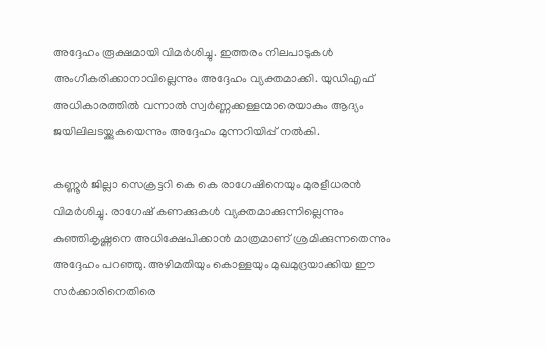അദ്ദേഹം രൂക്ഷമായി വിമർശിച്ചു. ഇത്തരം നിലപാടുകൾ അംഗീകരിക്കാനാവില്ലെന്നും അദ്ദേഹം വ്യക്തമാക്കി. യുഡിഎഫ് അധികാരത്തിൽ വന്നാൽ സ്വർണ്ണക്കള്ളന്മാരെയാകും ആദ്യം ജയിലിലടയ്ക്കുകയെന്നും അദ്ദേഹം മുന്നറിയിപ്പ് നൽകി.

കണ്ണൂർ ജില്ലാ സെക്രട്ടറി കെ കെ രാഗേഷിനെയും മുരളീധരൻ വിമർശിച്ചു. രാഗേഷ് കണക്കുകൾ വ്യക്തമാക്കുന്നില്ലെന്നും കുഞ്ഞികൃഷ്ണനെ അധിക്ഷേപിക്കാൻ മാത്രമാണ് ശ്രമിക്കുന്നതെന്നും അദ്ദേഹം പറഞ്ഞു. അഴിമതിയും കൊള്ളയും മുഖമുദ്രയാക്കിയ ഈ സർക്കാരിനെതിരെ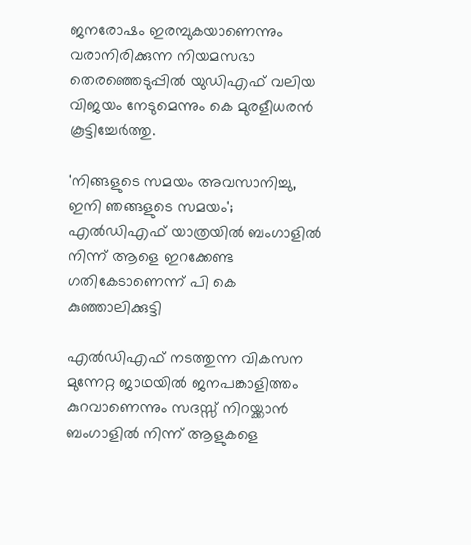ജനരോഷം ഇരമ്പുകയാണെന്നും വരാനിരിക്കുന്ന നിയമസഭാ തെരഞ്ഞെടുപ്പിൽ യുഡിഎഫ് വലിയ വിജയം നേടുമെന്നും കെ മുരളീധരൻ കൂട്ടിച്ചേർത്തു.

'നിങ്ങളുടെ സമയം അവസാനിച്ചു, ഇനി ഞങ്ങളുടെ സമയം'; എൽഡിഎഫ് യാത്രയിൽ ബംഗാളിൽ നിന്ന് ആളെ ഇറക്കേണ്ട ഗതികേടാണെന്ന് പി കെ കുഞ്ഞാലിക്കുട്ടി

എൽഡിഎഫ് നടത്തുന്ന വികസന മുന്നേറ്റ ജാഥയിൽ ജനപങ്കാളിത്തം കുറവാണെന്നും സദസ്സ് നിറയ്ക്കാൻ ബംഗാളിൽ നിന്ന് ആളുകളെ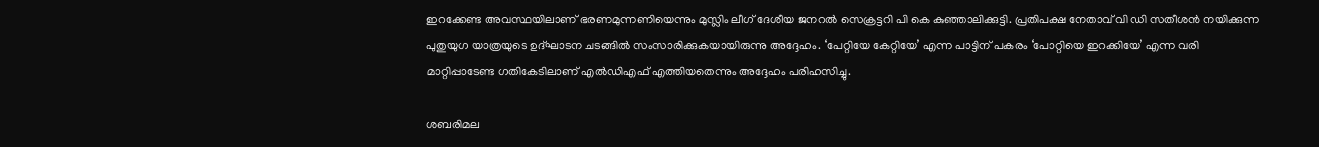ഇറക്കേണ്ട അവസ്ഥയിലാണ് ഭരണമുന്നണിയെന്നും മുസ്ലിം ലീഗ് ദേശീയ ജനറൽ സെക്രട്ടറി പി കെ കുഞ്ഞാലിക്കുട്ടി. പ്രതിപക്ഷ നേതാവ് വി ഡി സതീശൻ നയിക്കുന്ന പുതുയുഗ യാത്രയുടെ ഉദ്ഘാടന ചടങ്ങിൽ സംസാരിക്കുകയായിരുന്നു അദ്ദേഹം. ‘പേറ്റിയേ കേറ്റിയേ’ എന്ന പാട്ടിന് പകരം ‘പോറ്റിയെ ഇറക്കിയേ’ എന്ന വരി മാറ്റിപ്പാടേണ്ട ഗതികേടിലാണ് എൽഡിഎഫ് എത്തിയതെന്നും അദ്ദേഹം പരിഹസിച്ചു.

ശബരിമല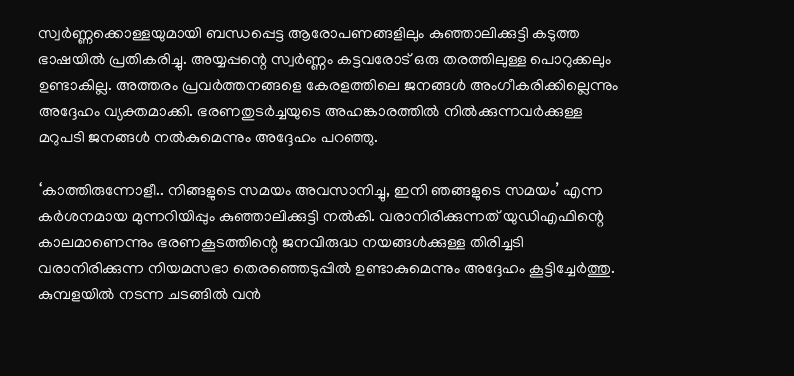സ്വർണ്ണക്കൊള്ളയുമായി ബന്ധപ്പെട്ട ആരോപണങ്ങളിലും കുഞ്ഞാലിക്കുട്ടി കടുത്ത ഭാഷയിൽ പ്രതികരിച്ചു. അയ്യപ്പന്റെ സ്വർണ്ണം കട്ടവരോട് ഒരു തരത്തിലുള്ള പൊറുക്കലും ഉണ്ടാകില്ല. അത്തരം പ്രവർത്തനങ്ങളെ കേരളത്തിലെ ജനങ്ങൾ അംഗീകരിക്കില്ലെന്നും അദ്ദേഹം വ്യക്തമാക്കി. ഭരണതുടർച്ചയുടെ അഹങ്കാരത്തിൽ നിൽക്കുന്നവർക്കുള്ള മറുപടി ജനങ്ങൾ നൽകുമെന്നും അദ്ദേഹം പറഞ്ഞു.

‘കാത്തിരുന്നോളീ.. നിങ്ങളുടെ സമയം അവസാനിച്ചു, ഇനി ഞങ്ങളുടെ സമയം’ എന്ന കർശനമായ മുന്നറിയിപ്പും കുഞ്ഞാലിക്കുട്ടി നൽകി. വരാനിരിക്കുന്നത് യുഡിഎഫിന്റെ കാലമാണെന്നും ഭരണകൂടത്തിന്റെ ജനവിരുദ്ധ നയങ്ങൾക്കുള്ള തിരിച്ചടി വരാനിരിക്കുന്ന നിയമസഭാ തെരഞ്ഞെടുപ്പിൽ ഉണ്ടാകുമെന്നും അദ്ദേഹം കൂട്ടിച്ചേർത്തു. കുമ്പളയിൽ നടന്ന ചടങ്ങിൽ വൻ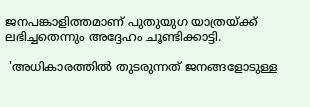ജനപങ്കാളിത്തമാണ് പുതുയുഗ യാത്രയ്ക്ക് ലഭിച്ചതെന്നും അദ്ദേഹം ചൂണ്ടിക്കാട്ടി.

 'അധികാരത്തിൽ തുടരുന്നത് ജനങ്ങളോടുള്ള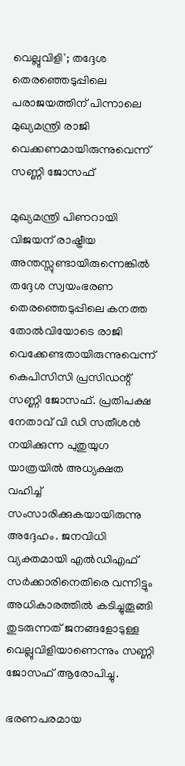വെല്ലുവിളി'; തദ്ദേശ തെരഞ്ഞെടുപ്പിലെ പരാജയത്തിന് പിന്നാലെ മുഖ്യമന്ത്രി രാജി വെക്കണമായിരുന്നുവെന്ന് സണ്ണി ജോസഫ്

മുഖ്യമന്ത്രി പിണറായി വിജയന് രാഷ്ട്രീയ അന്തസ്സുണ്ടായിരുന്നെങ്കിൽ തദ്ദേശ സ്വയംഭരണ തെരഞ്ഞെടുപ്പിലെ കനത്ത തോൽവിയോടെ രാജി വെക്കേണ്ടതായിരുന്നുവെന്ന് കെപിസിസി പ്രസിഡന്റ് സണ്ണി ജോസഫ്. പ്രതിപക്ഷ നേതാവ് വി ഡി സതീശൻ നയിക്കുന്ന പുതുയുഗ യാത്രയിൽ അധ്യക്ഷത വഹിച്ച് സംസാരിക്കുകയായിരുന്നു അദ്ദേഹം. ജനവിധി വ്യക്തമായി എൽഡിഎഫ് സർക്കാരിനെതിരെ വന്നിട്ടും അധികാരത്തിൽ കടിച്ചുതൂങ്ങി തുടരുന്നത് ജനങ്ങളോടുള്ള വെല്ലുവിളിയാണെന്നും സണ്ണി ജോസഫ് ആരോപിച്ചു.

ഭരണപരമായ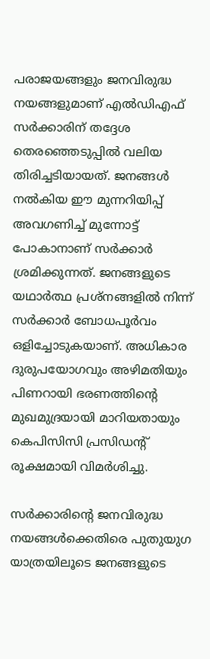പരാജയങ്ങളും ജനവിരുദ്ധ നയങ്ങളുമാണ് എൽഡിഎഫ് സർക്കാരിന് തദ്ദേശ തെരഞ്ഞെടുപ്പിൽ വലിയ തിരിച്ചടിയായത്. ജനങ്ങൾ നൽകിയ ഈ മുന്നറിയിപ്പ് അവഗണിച്ച് മുന്നോട്ട് പോകാനാണ് സർക്കാർ ശ്രമിക്കുന്നത്. ജനങ്ങളുടെ യഥാർത്ഥ പ്രശ്നങ്ങളിൽ നിന്ന് സർക്കാർ ബോധപൂർവം ഒളിച്ചോടുകയാണ്. അധികാര ദുരുപയോഗവും അഴിമതിയും പിണറായി ഭരണത്തിന്റെ മുഖമുദ്രയായി മാറിയതായും കെപിസിസി പ്രസിഡന്റ് രൂക്ഷമായി വിമർശിച്ചു.

സർക്കാരിന്റെ ജനവിരുദ്ധ നയങ്ങൾക്കെതിരെ പുതുയുഗ യാത്രയിലൂടെ ജനങ്ങളുടെ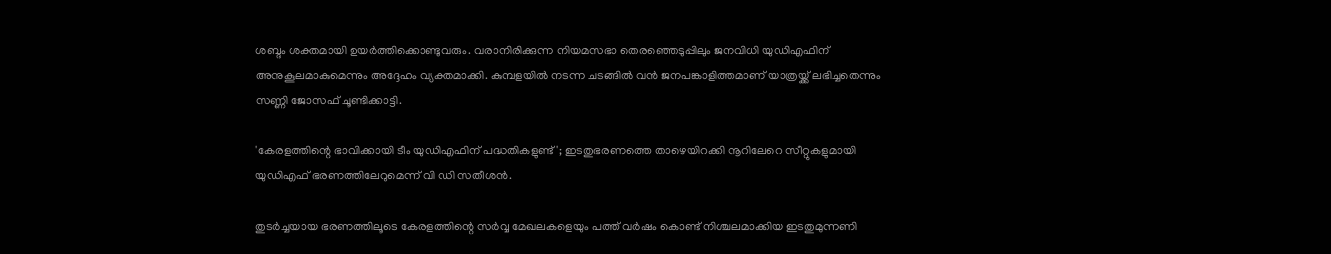ശബ്ദം ശക്തമായി ഉയർത്തിക്കൊണ്ടുവരും. വരാനിരിക്കുന്ന നിയമസഭാ തെരഞ്ഞെടുപ്പിലും ജനവിധി യുഡിഎഫിന് അനുകൂലമാകുമെന്നും അദ്ദേഹം വ്യക്തമാക്കി. കുമ്പളയിൽ നടന്ന ചടങ്ങിൽ വൻ ജനപങ്കാളിത്തമാണ് യാത്രയ്ക്ക് ലഭിച്ചതെന്നും സണ്ണി ജോസഫ് ചൂണ്ടിക്കാട്ടി.

'കേരളത്തിന്റെ ഭാവിക്കായി ടീം യുഡിഎഫിന് പദ്ധതികളുണ്ട്'; ഇടതുഭരണത്തെ താഴെയിറക്കി നൂറിലേറെ സീറ്റുകളുമായി യുഡിഎഫ് ഭരണത്തിലേറുമെന്ന് വി ഡി സതീശൻ.

തുടർച്ചയായ ഭരണത്തിലൂടെ കേരളത്തിന്റെ സർവ്വ മേഖലകളെയും പത്ത് വർഷം കൊണ്ട് നിശ്ചലമാക്കിയ ഇടതുമുന്നണി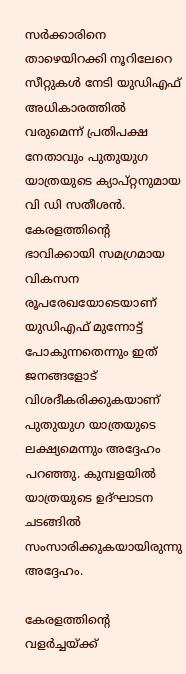സർക്കാരിനെ താഴെയിറക്കി നൂറിലേറെ സീറ്റുകൾ നേടി യുഡിഎഫ് അധികാരത്തിൽ വരുമെന്ന് പ്രതിപക്ഷ നേതാവും പുതുയുഗ യാത്രയുടെ ക്യാപ്റ്റനുമായ വി ഡി സതീശൻ. കേരളത്തിന്റെ ഭാവിക്കായി സമഗ്രമായ വികസന രൂപരേഖയോടെയാണ് യുഡിഎഫ് മുന്നോട്ട് പോകുന്നതെന്നും ഇത് ജനങ്ങളോട് വിശദീകരിക്കുകയാണ് പുതുയുഗ യാത്രയുടെ ലക്ഷ്യമെന്നും അദ്ദേഹം പറഞ്ഞു. കുമ്പളയിൽ യാത്രയുടെ ഉദ്ഘാടന ചടങ്ങിൽ സംസാരിക്കുകയായിരുന്നു അദ്ദേഹം.

കേരളത്തിന്റെ വളർച്ചയ്ക്ക്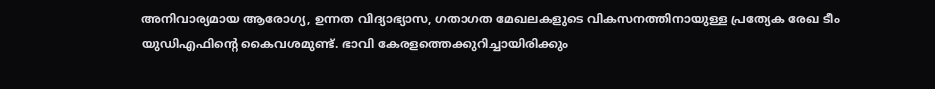അനിവാര്യമായ ആരോഗ്യ, ഉന്നത വിദ്യാഭ്യാസ, ഗതാഗത മേഖലകളുടെ വികസനത്തിനായുള്ള പ്രത്യേക രേഖ ടീം യുഡിഎഫിന്റെ കൈവശമുണ്ട്. ഭാവി കേരളത്തെക്കുറിച്ചായിരിക്കും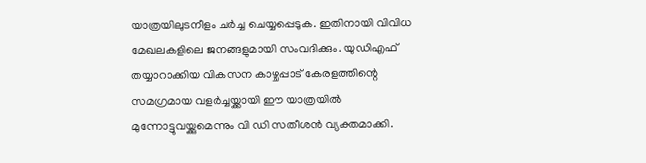യാത്രയിലുടനീളം ചർച്ച ചെയ്യപ്പെടുക. ഇതിനായി വിവിധ മേഖലകളിലെ ജനങ്ങളുമായി സംവദിക്കും. യുഡിഎഫ് തയ്യാറാക്കിയ വികസന കാഴ്ചപ്പാട് കേരളത്തിന്റെ സമഗ്രമായ വളർച്ചയ്ക്കായി ഈ യാത്രയിൽ മുന്നോട്ടുവയ്ക്കുമെന്നും വി ഡി സതീശൻ വ്യക്തമാക്കി.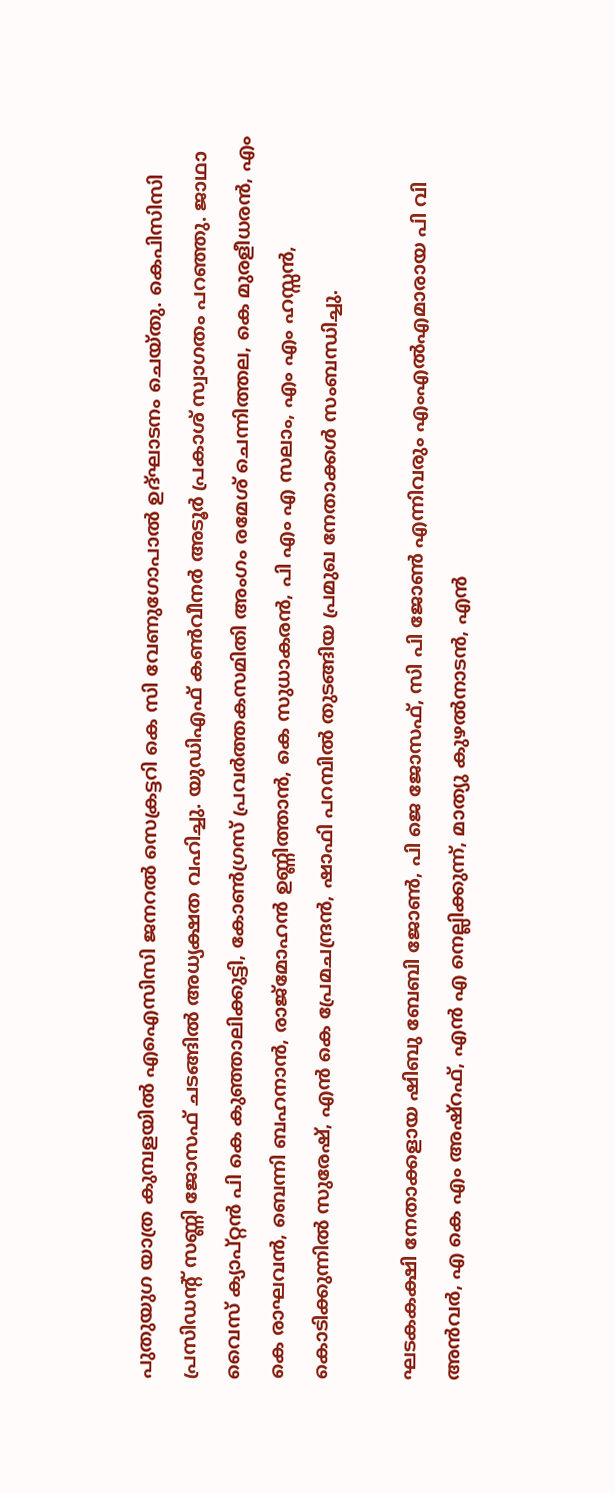പുതുയുഗ യാത്ര കുമ്പളയിൽ എഐസിസി ജനറൽ സെക്രട്ടറി കെ സി വേണുഗോപാൽ ഉദ്ഘാടനം ചെയ്തു. കെപിസിസി പ്രസിഡന്റ് സണ്ണി ജോസഫ് ചടങ്ങിൽ അധ്യക്ഷത വഹിച്ചു. യുഡിഎഫ് കൺവീനർ അടൂർ പ്രകാശ് സ്വാഗതം പറഞ്ഞു. ജാഥാ വൈസ് ക്യാപ്റ്റൻ പി കെ കുഞ്ഞാലിക്കുട്ടി, കോൺഗ്രസ് പ്രവർത്തകസമിതി അംഗം രമേശ് ചെന്നിത്തല, കെ മുരളീധരൻ, എം കെ രാഘവൻ, ബെന്നി ബഹനാൻ, രാജ്‌മോഹൻ ഉണ്ണിത്താൻ, കെ സുധാകരൻ, പി എം എ സലാം, എം എം ഹസ്സൻ, കൊടിക്കുന്നിൽ സുരേഷ്, എൻ കെ പ്രേമചന്ദ്രൻ, ഷാഫി പറമ്പിൽ തുടങ്ങിയ പ്രമുഖ നേതാക്കൾ സംബന്ധിച്ചു.

ഘടകകക്ഷി നേതാക്കളായ ഷിബു ബേബി ജോൺ, പി ജെ ജോസഫ്, സി പി ജോൺ എന്നിവരും എംഎൽഎമാരായ പി വി അൻവർ, എ കെ എം അഷ്റഫ്, എൻ എ നെല്ലിക്കുന്ന്, മാത്യു കുഴൽനാടൻ, എൻ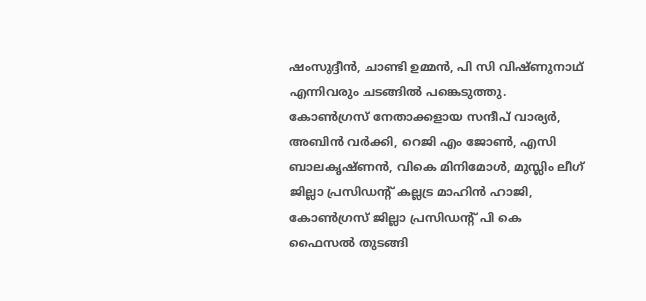ഷംസുദ്ദീൻ, ചാണ്ടി ഉമ്മൻ, പി സി വിഷ്ണുനാഥ് എന്നിവരും ചടങ്ങിൽ പങ്കെടുത്തു. കോൺഗ്രസ് നേതാക്കളായ സന്ദീപ് വാര്യർ, അബിൻ വർക്കി, റെജി എം ജോൺ, എസി ബാലകൃഷ്ണൻ, വികെ മിനിമോൾ, മുസ്ലിം ലീഗ് ജില്ലാ പ്രസിഡന്റ് കല്ലട്ര മാഹിൻ ഹാജി, കോൺഗ്രസ് ജില്ലാ പ്രസിഡന്റ് പി കെ ഫൈസൽ തുടങ്ങി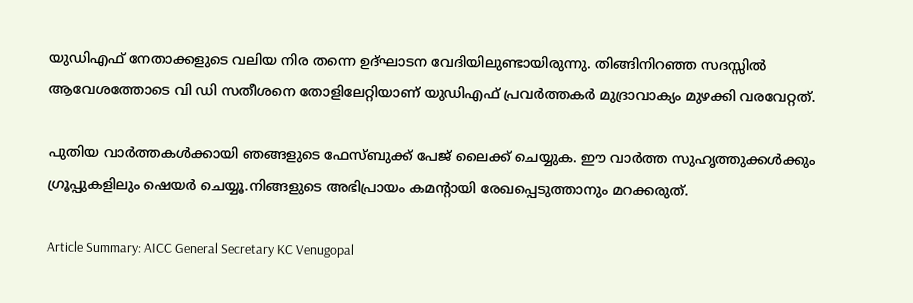യുഡിഎഫ് നേതാക്കളുടെ വലിയ നിര തന്നെ ഉദ്ഘാടന വേദിയിലുണ്ടായിരുന്നു. തിങ്ങിനിറഞ്ഞ സദസ്സിൽ ആവേശത്തോടെ വി ഡി സതീശനെ തോളിലേറ്റിയാണ് യുഡിഎഫ് പ്രവർത്തകർ മുദ്രാവാക്യം മുഴക്കി വരവേറ്റത്.

പുതിയ വാർത്തകൾക്കായി ഞങ്ങളുടെ ഫേസ്ബുക്ക് പേജ് ലൈക്ക് ചെയ്യുക. ഈ വാർത്ത സുഹൃത്തുക്കൾക്കും ഗ്രൂപ്പുകളിലും ഷെയർ ചെയ്യൂ.നിങ്ങളുടെ അഭിപ്രായം കമന്റായി രേഖപ്പെടുത്താനും മറക്കരുത്.

Article Summary: AICC General Secretary KC Venugopal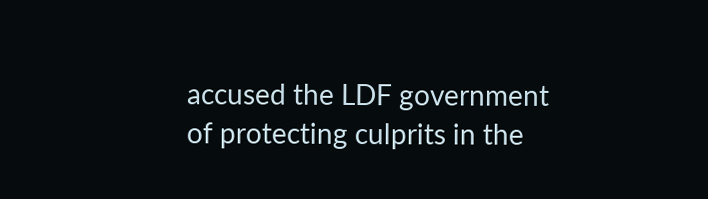accused the LDF government of protecting culprits in the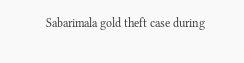Sabarimala gold theft case during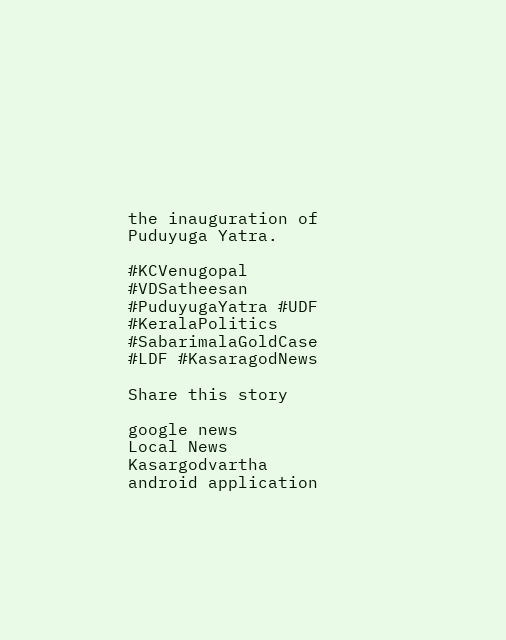the inauguration of Puduyuga Yatra.

#KCVenugopal #VDSatheesan #PuduyugaYatra #UDF #KeralaPolitics #SabarimalaGoldCase #LDF #KasaragodNews

Share this story

google news
Local News
Kasargodvartha android application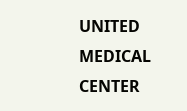UNITED MEDICAL CENTER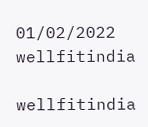01/02/2022
wellfitindia

wellfitindia